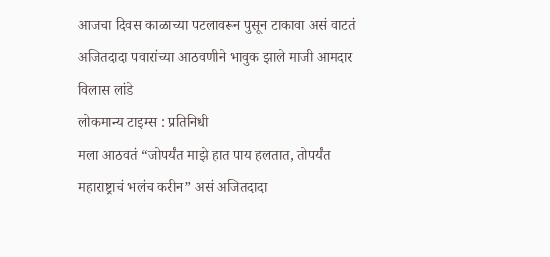आजचा दिवस काळाच्या पटलावरून पुसून टाकावा असं वाटतं
अजितदादा पवारांच्या आठवणीने भावुक झाले माजी आमदार विलास लांडे
लोकमान्य टाइम्स : प्रतिनिधी
मला आठवतं “जोपर्यंत माझे हात पाय हलतात, तोपर्यंत महाराष्ट्राचं भलंच करीन” असं अजितदादा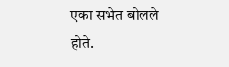एका सभेत बोलले होते.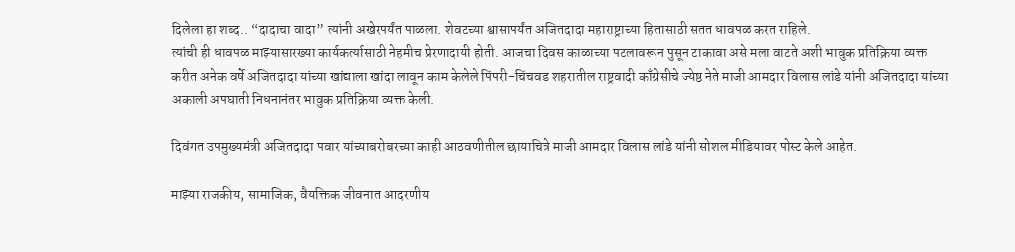दिलेला हा शब्द.. “दादाचा वादा” त्यांनी अखेरपर्यंत पाळला. शेवटच्या श्वासापर्यंत अजितदादा महाराष्ट्राच्या हितासाठी सतत धावपळ करत राहिले.
त्यांची ही धावपळ माझ्यासारख्या कार्यकर्त्यासाठी नेहमीच प्रेरणादायी होती. आजचा दिवस काळाच्या पटलावरून पुसून टाकावा असे मला वाटते अशी भावुक प्रतिक्रिया व्यक्त करीत अनेक वर्षे अजितदादा यांच्या खांद्याला खांदा लावून काम केलेले पिंपरी-चिंचवड शहरातील राष्ट्रवादी काँग्रेसीचे ज्येष्ठ नेते माजी आमदार विलास लांडे यांनी अजितदादा यांच्या अकाली अपघाती निधनानंतर भावुक प्रतिक्रिया व्यक्त केली.

दिवंगत उपमुख्यमंत्री अजितदादा पवार यांच्याबरोबरच्या काही आठवणीतील छायाचित्रे माजी आमदार विलास लांडे यांनी सोशल मीडियावर पोस्ट केले आहेत.

माझ्या राजकीय, सामाजिक, वैयक्तिक जीवनात आदरणीय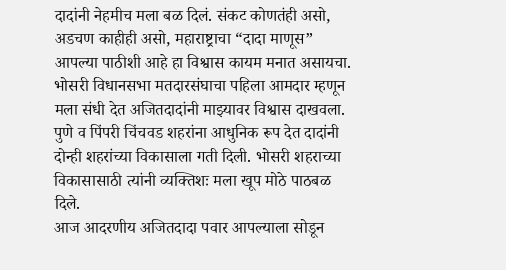दादांनी नेहमीच मला बळ दिलं. संकट कोणतंही असो, अडचण काहीही असो, महाराष्ट्राचा “दादा माणूस” आपल्या पाठीशी आहे हा विश्वास कायम मनात असायचा. भोसरी विधानसभा मतदारसंघाचा पहिला आमदार म्हणून मला संधी देत अजितदादांनी माझ्यावर विश्वास दाखवला. पुणे व पिंपरी चिंचवड शहरांना आधुनिक रूप देत दादांनी दोन्ही शहरांच्या विकासाला गती दिली. भोसरी शहराच्या विकासासाठी त्यांनी व्यक्तिशः मला खूप मोठे पाठबळ दिले.
आज आदरणीय अजितदादा पवार आपल्याला सोडून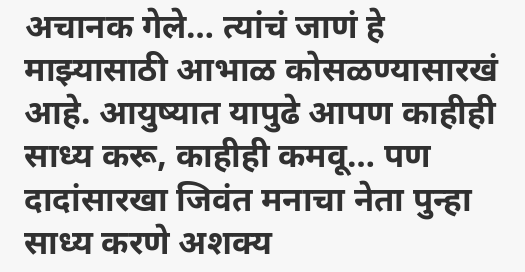अचानक गेले… त्यांचं जाणं हे माझ्यासाठी आभाळ कोसळण्यासारखं आहे. आयुष्यात यापुढे आपण काहीही साध्य करू, काहीही कमवू… पण दादांसारखा जिवंत मनाचा नेता पुन्हा साध्य करणे अशक्य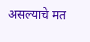असल्याचे मत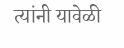त्यांनी यावेळी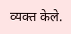व्यक्त केले.